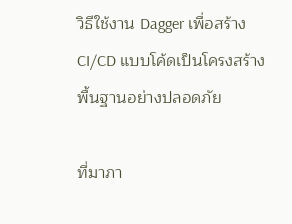วิธีใช้งาน Dagger เพื่อสร้าง CI/CD แบบโค้ดเป็นโครงสร้างพื้นฐานอย่างปลอดภัย

ที่มาภา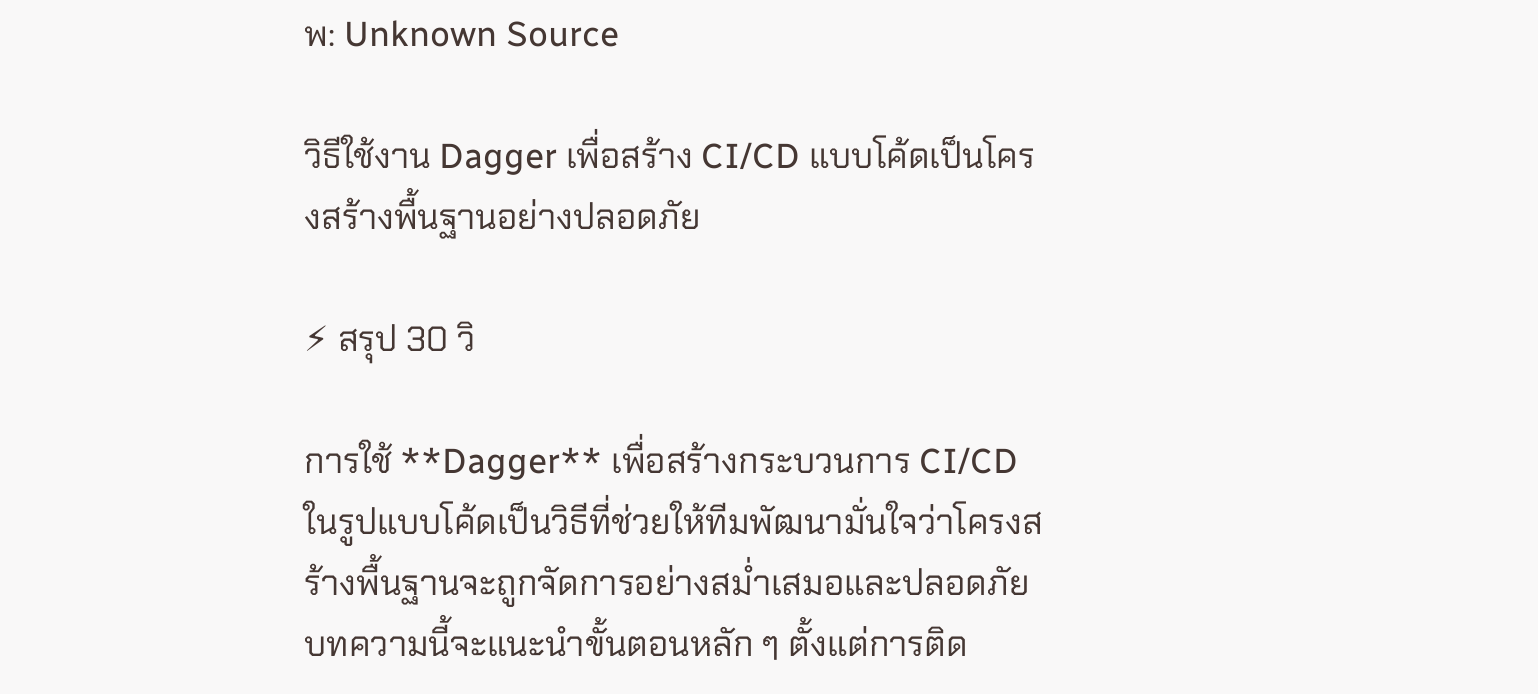พ: Unknown Source

วิธีใช้งาน Dagger เพื่อสร้าง CI/CD แบบโค้ดเป็นโครงสร้างพื้นฐานอย่างปลอดภัย

⚡ สรุป 30 วิ

การใช้ **Dagger** เพื่อสร้างกระบวนการ CI/CD ในรูปแบบโค้ดเป็นวิธีที่ช่วยให้ทีมพัฒนามั่นใจว่าโครงสร้างพื้นฐานจะถูกจัดการอย่างสม่ำเสมอและปลอดภัย บทความนี้จะแนะนำขั้นตอนหลัก ๆ ตั้งแต่การติด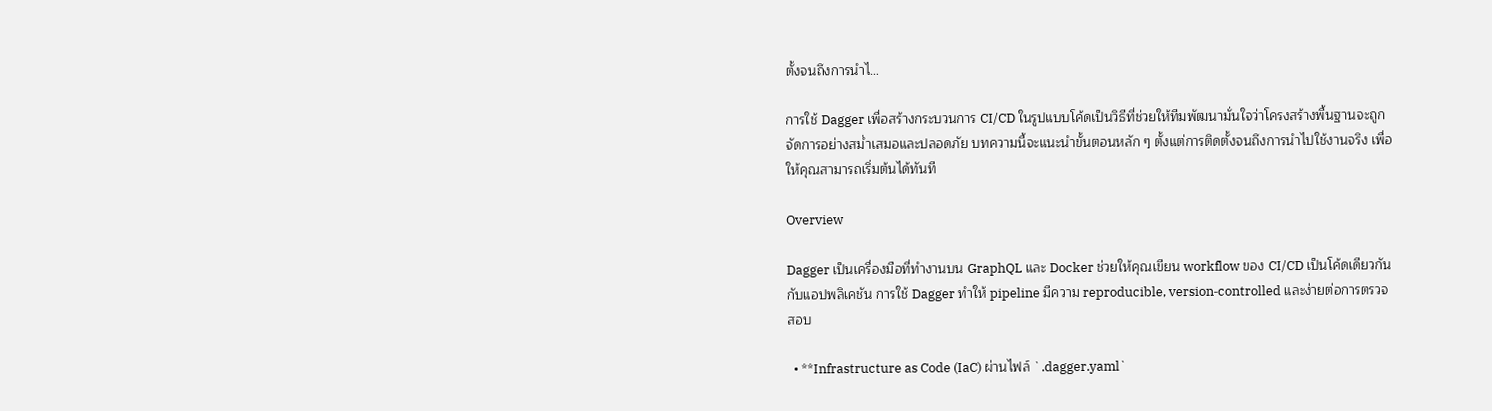ตั้งจนถึงการนำไ…

การใช้ Dagger เพื่อสร้างกระบวนการ CI/CD ในรูปแบบโค้ดเป็นวิธีที่ช่วยให้ทีมพัฒนามั่นใจว่าโครงสร้างพื้นฐานจะถูกจัดการอย่างสม่ำเสมอและปลอดภัย บทความนี้จะแนะนำขั้นตอนหลัก ๆ ตั้งแต่การติดตั้งจนถึงการนำไปใช้งานจริง เพื่อให้คุณสามารถเริ่มต้นได้ทันที

Overview

Dagger เป็นเครื่องมือที่ทำงานบน GraphQL และ Docker ช่วยให้คุณเขียน workflow ของ CI/CD เป็นโค้ดเดียวกันกับแอปพลิเคชัน การใช้ Dagger ทำให้ pipeline มีความ reproducible, version‑controlled และง่ายต่อการตรวจสอบ

  • **Infrastructure as Code (IaC) ผ่านไฟล์ `.dagger.yaml`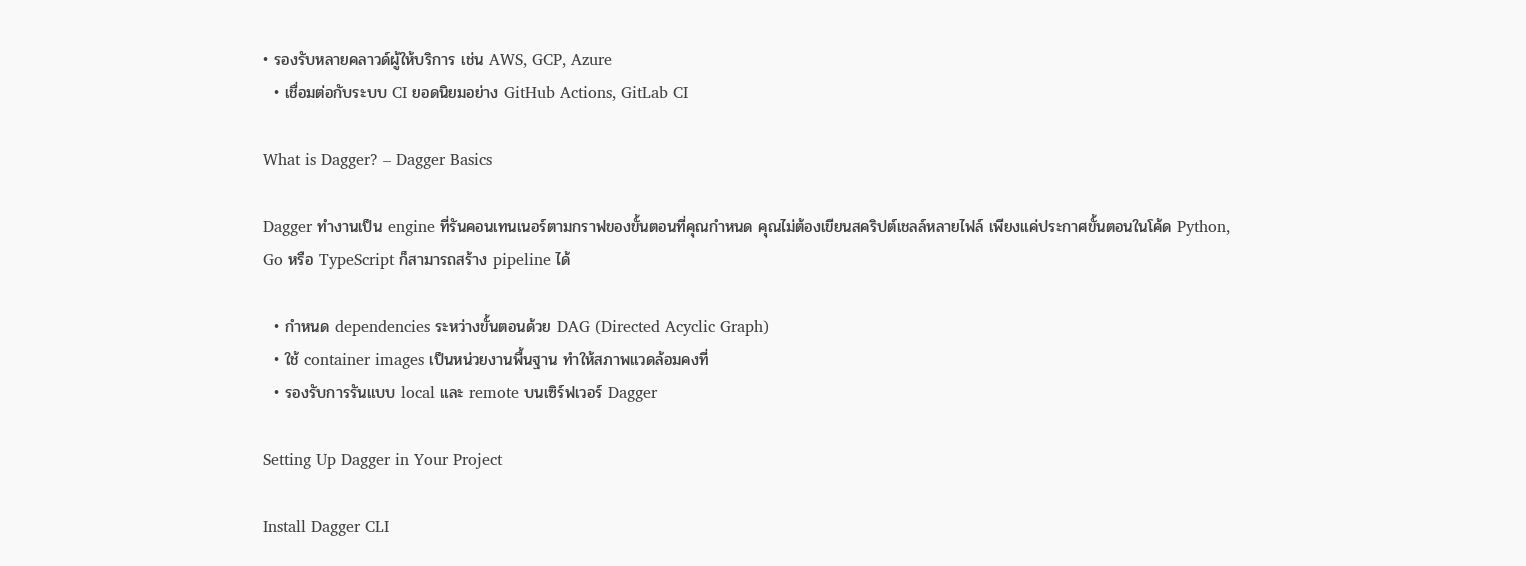• รองรับหลายคลาวด์ผู้ให้บริการ เช่น AWS, GCP, Azure
  • เชื่อมต่อกับระบบ CI ยอดนิยมอย่าง GitHub Actions, GitLab CI

What is Dagger? – Dagger Basics

Dagger ทำงานเป็น engine ที่รันคอนเทนเนอร์ตามกราฟของขั้นตอนที่คุณกำหนด คุณไม่ต้องเขียนสคริปต์เชลล์หลายไฟล์ เพียงแค่ประกาศขั้นตอนในโค้ด Python, Go หรือ TypeScript ก็สามารถสร้าง pipeline ได้

  • กำหนด dependencies ระหว่างขั้นตอนด้วย DAG (Directed Acyclic Graph)
  • ใช้ container images เป็นหน่วยงานพื้นฐาน ทำให้สภาพแวดล้อมคงที่
  • รองรับการรันแบบ local และ remote บนเซิร์ฟเวอร์ Dagger

Setting Up Dagger in Your Project

Install Dagger CLI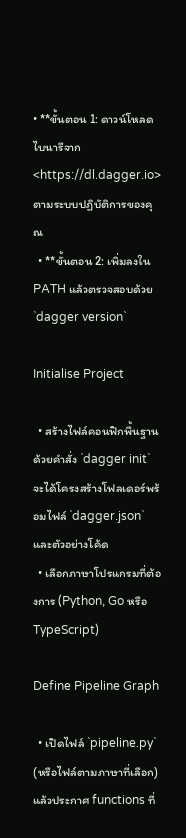• **ขั้นตอน 1: ดาวน์โหลดไบนารีจาก <https://dl.dagger.io> ตามระบบปฏิบัติการของคุณ
  • **ขั้นตอน 2: เพิ่มลงใน PATH แล้วตรวจสอบด้วย `dagger version`

Initialise Project

  • สร้างไฟล์คอนฟิกพื้นฐานด้วยคำสั่ง `dagger init` จะได้โครงสร้างโฟลเดอร์พร้อมไฟล์ `dagger.json` และตัวอย่างโค้ด
  • เลือกภาษาโปรแกรมที่ต้องการ (Python, Go หรือ TypeScript)

Define Pipeline Graph

  • เปิดไฟล์ `pipeline.py` (หรือไฟล์ตามภาษาที่เลือก) แล้วประกาศ functions ที่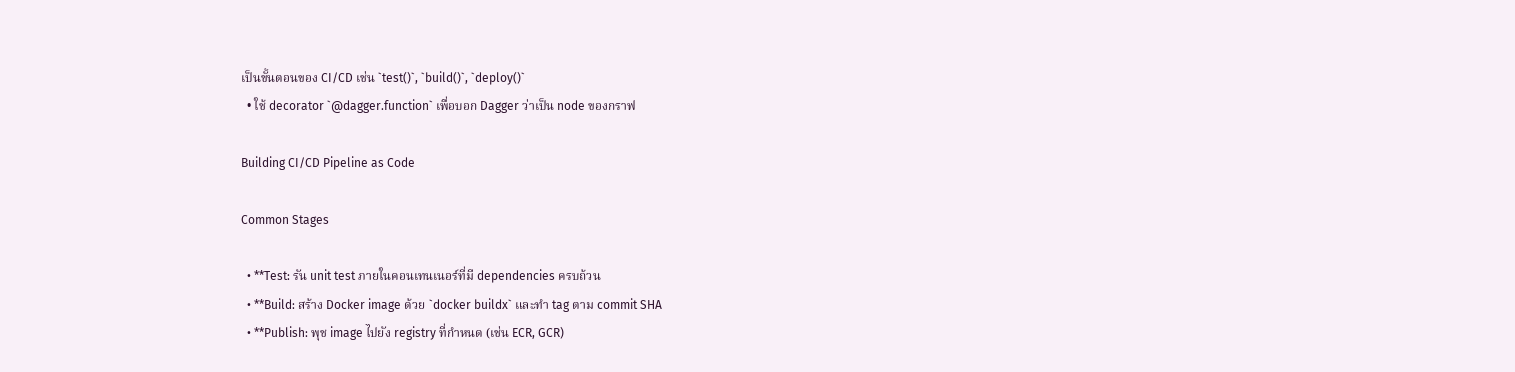เป็นขั้นตอนของ CI/CD เช่น `test()`, `build()`, `deploy()`
  • ใช้ decorator `@dagger.function` เพื่อบอก Dagger ว่าเป็น node ของกราฟ

Building CI/CD Pipeline as Code

Common Stages

  • **Test: รัน unit test ภายในคอนเทนเนอร์ที่มี dependencies ครบถ้วน
  • **Build: สร้าง Docker image ด้วย `docker buildx` และทำ tag ตาม commit SHA
  • **Publish: พุช image ไปยัง registry ที่กำหนด (เช่น ECR, GCR)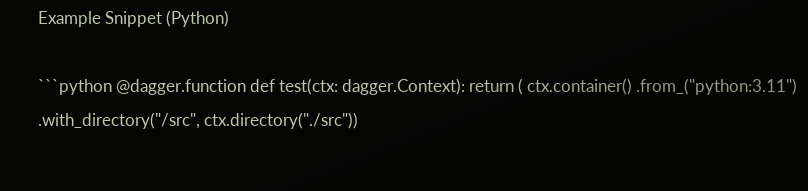Example Snippet (Python)

```python @dagger.function def test(ctx: dagger.Context): return ( ctx.container() .from_("python:3.11") .with_directory("/src", ctx.directory("./src"))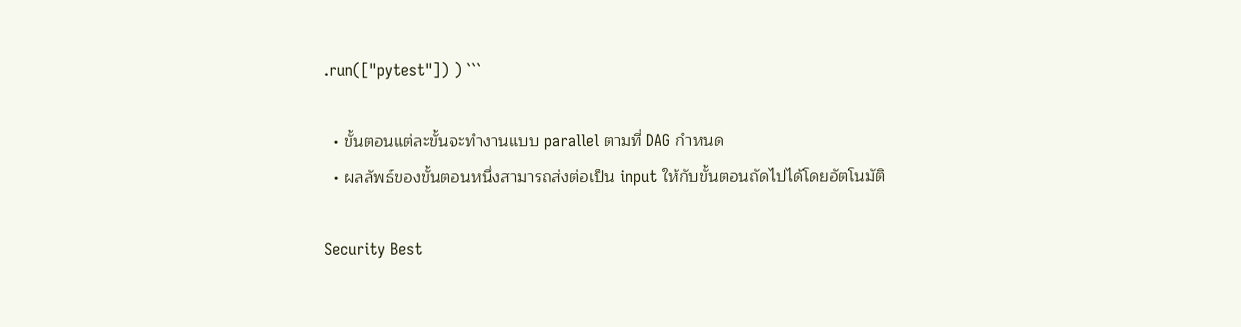.run(["pytest"]) ) ```

  • ขั้นตอนแต่ละขั้นจะทำงานแบบ parallel ตามที่ DAG กำหนด
  • ผลลัพธ์ของขั้นตอนหนึ่งสามารถส่งต่อเป็น input ให้กับขั้นตอนถัดไปได้โดยอัตโนมัติ

Security Best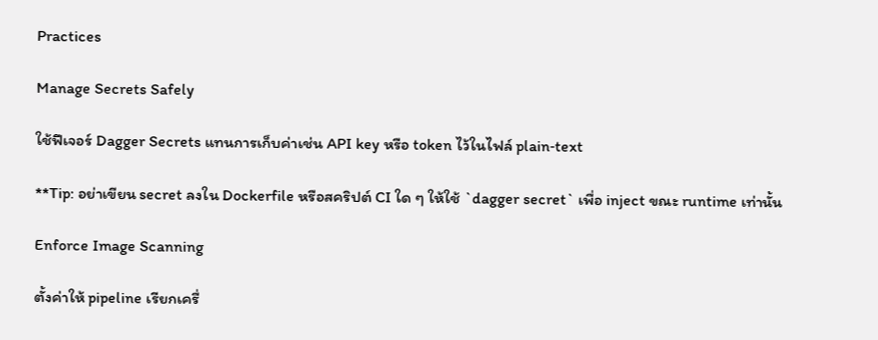Practices

Manage Secrets Safely

ใช้ฟีเจอร์ Dagger Secrets แทนการเก็บค่าเช่น API key หรือ token ไว้ในไฟล์ plain‑text

**Tip: อย่าเขียน secret ลงใน Dockerfile หรือสคริปต์ CI ใด ๆ ให้ใช้ `dagger secret` เพื่อ inject ขณะ runtime เท่านั้น

Enforce Image Scanning

ตั้งค่าให้ pipeline เรียกเครื่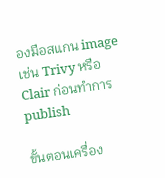องมือสแกน image เช่น Trivy หรือ Clair ก่อนทำการ publish

ขั้นตอนเครื่อง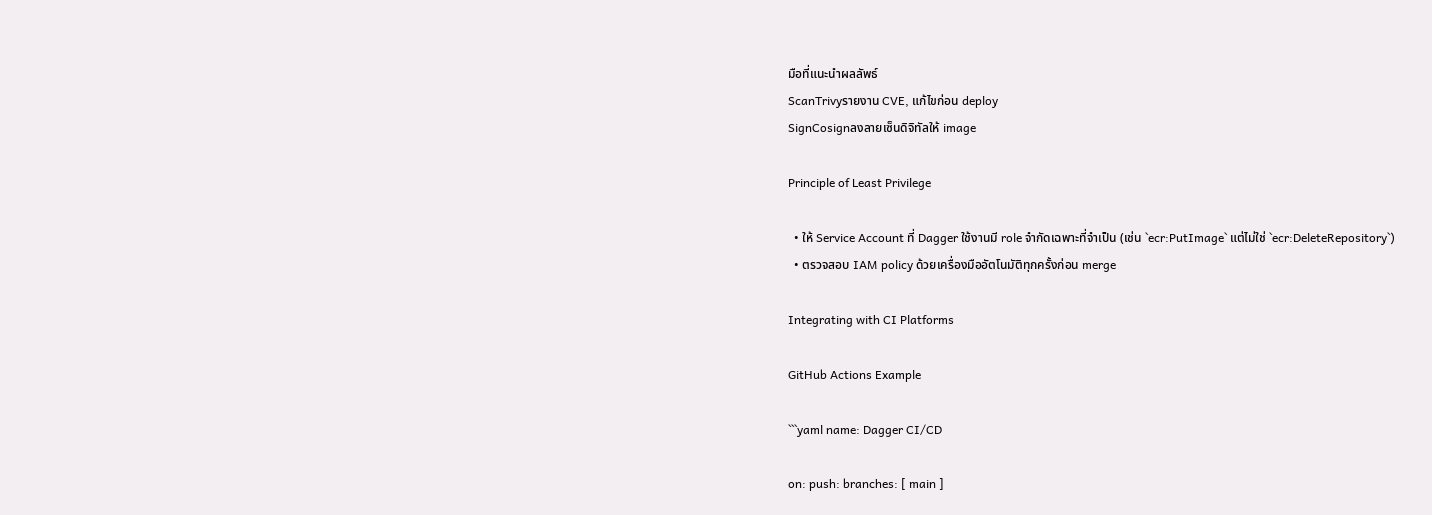มือที่แนะนำผลลัพธ์
ScanTrivyรายงาน CVE, แก้ไขก่อน deploy
SignCosignลงลายเซ็นดิจิทัลให้ image

Principle of Least Privilege

  • ให้ Service Account ที่ Dagger ใช้งานมี role จำกัดเฉพาะที่จำเป็น (เช่น `ecr:PutImage` แต่ไม่ใช่ `ecr:DeleteRepository`)
  • ตรวจสอบ IAM policy ด้วยเครื่องมืออัตโนมัติทุกครั้งก่อน merge

Integrating with CI Platforms

GitHub Actions Example

```yaml name: Dagger CI/CD

on: push: branches: [ main ]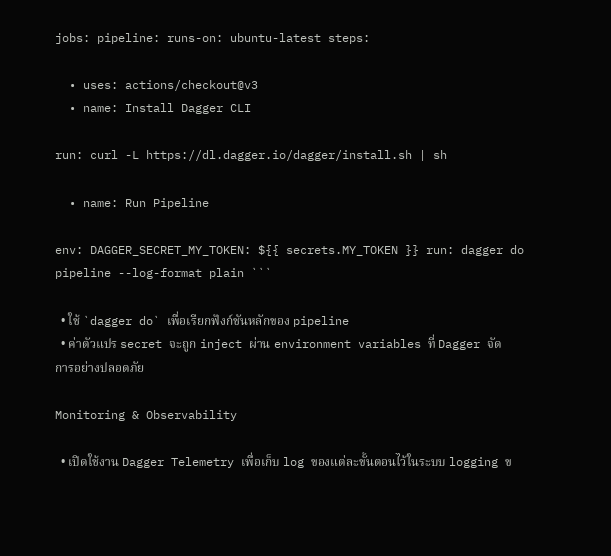jobs: pipeline: runs-on: ubuntu-latest steps:

  • uses: actions/checkout@v3
  • name: Install Dagger CLI

run: curl -L https://dl.dagger.io/dagger/install.sh | sh

  • name: Run Pipeline

env: DAGGER_SECRET_MY_TOKEN: ${{ secrets.MY_TOKEN }} run: dagger do pipeline --log-format plain ```

  • ใช้ `dagger do` เพื่อเรียกฟังก์ชันหลักของ pipeline
  • ค่าตัวแปร secret จะถูก inject ผ่าน environment variables ที่ Dagger จัดการอย่างปลอดภัย

Monitoring & Observability

  • เปิดใช้งาน Dagger Telemetry เพื่อเก็บ log ของแต่ละขั้นตอนไว้ในระบบ logging ข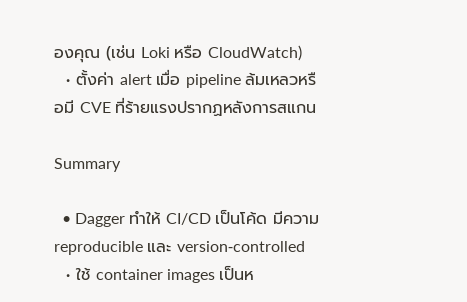องคุณ (เช่น Loki หรือ CloudWatch)
  • ตั้งค่า alert เมื่อ pipeline ล้มเหลวหรือมี CVE ที่ร้ายแรงปรากฏหลังการสแกน

Summary

  • Dagger ทำให้ CI/CD เป็นโค้ด มีความ reproducible และ version‑controlled
  • ใช้ container images เป็นห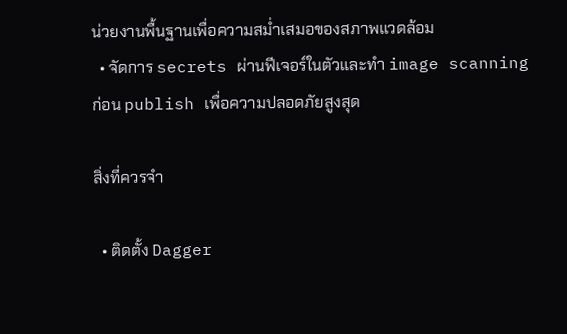น่วยงานพื้นฐานเพื่อความสม่ำเสมอของสภาพแวดล้อม
  • จัดการ secrets ผ่านฟีเจอร์ในตัวและทำ image scanning ก่อน publish เพื่อความปลอดภัยสูงสุด

สิ่งที่ควรจำ

  • ติดตั้ง Dagger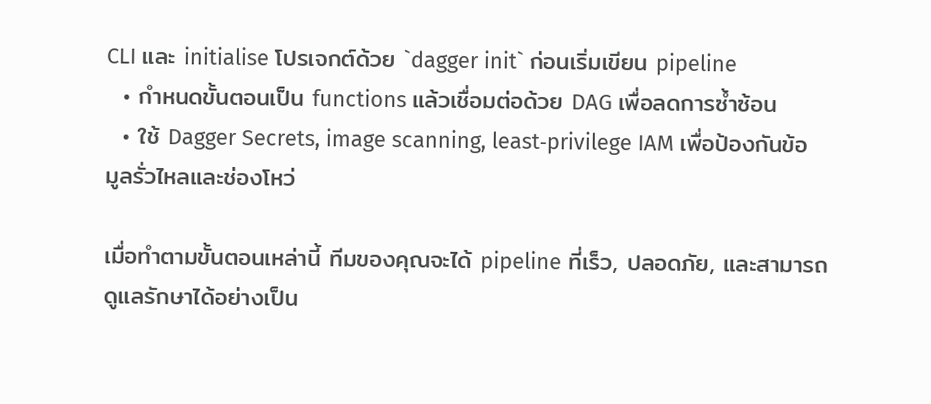CLI และ initialise โปรเจกต์ด้วย `dagger init` ก่อนเริ่มเขียน pipeline
  • กำหนดขั้นตอนเป็น functions แล้วเชื่อมต่อด้วย DAG เพื่อลดการซ้ำซ้อน
  • ใช้ Dagger Secrets, image scanning, least‑privilege IAM เพื่อป้องกันข้อมูลรั่วไหลและช่องโหว่

เมื่อทำตามขั้นตอนเหล่านี้ ทีมของคุณจะได้ pipeline ที่เร็ว, ปลอดภัย, และสามารถดูแลรักษาได้อย่างเป็น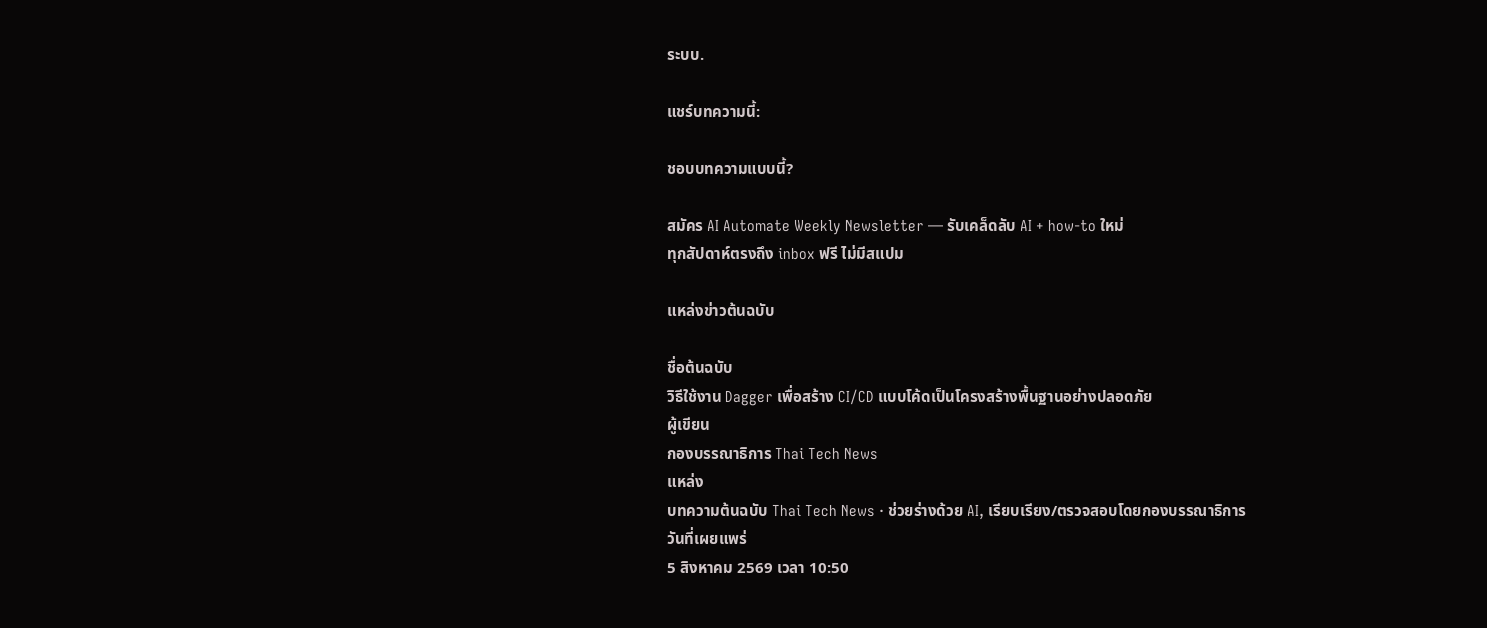ระบบ.

แชร์บทความนี้:

ชอบบทความแบบนี้?

สมัคร AI Automate Weekly Newsletter — รับเคล็ดลับ AI + how-to ใหม่
ทุกสัปดาห์ตรงถึง inbox ฟรี ไม่มีสแปม

แหล่งข่าวต้นฉบับ

ชื่อต้นฉบับ
วิธีใช้งาน Dagger เพื่อสร้าง CI/CD แบบโค้ดเป็นโครงสร้างพื้นฐานอย่างปลอดภัย
ผู้เขียน
กองบรรณาธิการ Thai Tech News
แหล่ง
บทความต้นฉบับ Thai Tech News · ช่วยร่างด้วย AI, เรียบเรียง/ตรวจสอบโดยกองบรรณาธิการ
วันที่เผยแพร่
5 สิงหาคม 2569 เวลา 10:50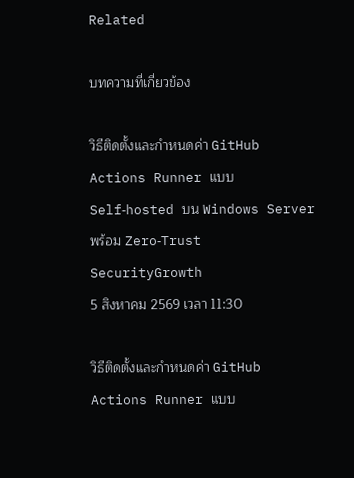Related

บทความที่เกี่ยวข้อง

วิธีติดตั้งและกำหนดค่า GitHub Actions Runner แบบ Self‑hosted บน Windows Server พร้อม Zero‑Trust SecurityGrowth
5 สิงหาคม 2569 เวลา 11:30

วิธีติดตั้งและกำหนดค่า GitHub Actions Runner แบบ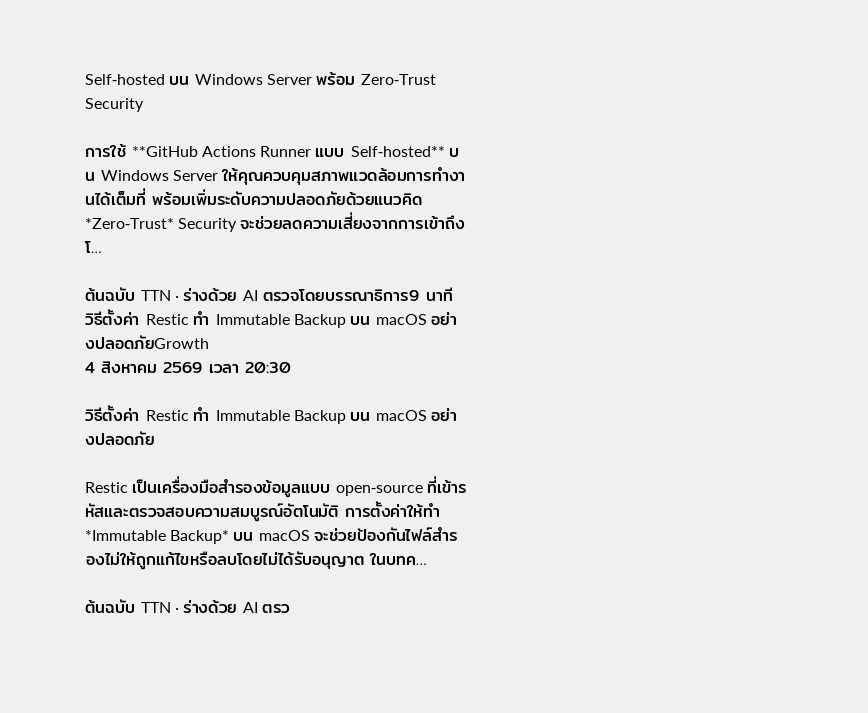Self‑hosted บน Windows Server พร้อม Zero‑Trust Security

การใช้ **GitHub Actions Runner แบบ Self‑hosted** บน Windows Server ให้คุณควบคุมสภาพแวดล้อมการทำงานได้เต็มที่ พร้อมเพิ่มระดับความปลอดภัยด้วยแนวคิด *Zero‑Trust* Security จะช่วยลดความเสี่ยงจากการเข้าถึงโ…

ต้นฉบับ TTN · ร่างด้วย AI ตรวจโดยบรรณาธิการ9 นาที
วิธีตั้งค่า Restic ทำ Immutable Backup บน macOS อย่างปลอดภัยGrowth
4 สิงหาคม 2569 เวลา 20:30

วิธีตั้งค่า Restic ทำ Immutable Backup บน macOS อย่างปลอดภัย

Restic เป็นเครื่องมือสำรองข้อมูลแบบ open‑source ที่เข้ารหัสและตรวจสอบความสมบูรณ์อัตโนมัติ การตั้งค่าให้ทำ *Immutable Backup* บน macOS จะช่วยป้องกันไฟล์สำรองไม่ให้ถูกแก้ไขหรือลบโดยไม่ได้รับอนุญาต ในบทค…

ต้นฉบับ TTN · ร่างด้วย AI ตรว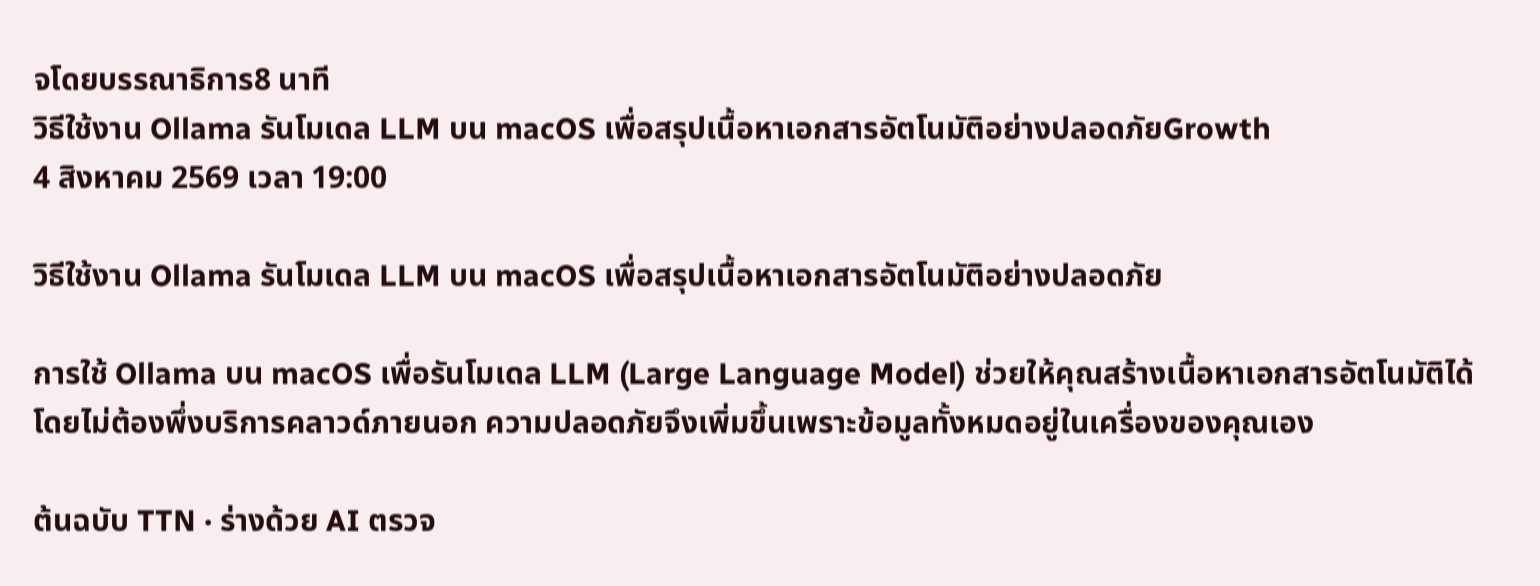จโดยบรรณาธิการ8 นาที
วิธีใช้งาน Ollama รันโมเดล LLM บน macOS เพื่อสรุปเนื้อหาเอกสารอัตโนมัติอย่างปลอดภัยGrowth
4 สิงหาคม 2569 เวลา 19:00

วิธีใช้งาน Ollama รันโมเดล LLM บน macOS เพื่อสรุปเนื้อหาเอกสารอัตโนมัติอย่างปลอดภัย

การใช้ Ollama บน macOS เพื่อรันโมเดล LLM (Large Language Model) ช่วยให้คุณสร้างเนื้อหาเอกสารอัตโนมัติได้โดยไม่ต้องพึ่งบริการคลาวด์ภายนอก ความปลอดภัยจึงเพิ่มขึ้นเพราะข้อมูลทั้งหมดอยู่ในเครื่องของคุณเอง

ต้นฉบับ TTN · ร่างด้วย AI ตรวจ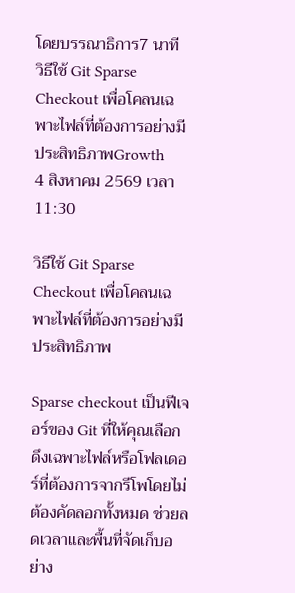โดยบรรณาธิการ7 นาที
วิธีใช้ Git Sparse Checkout เพื่อโคลนเฉพาะไฟล์ที่ต้องการอย่างมีประสิทธิภาพGrowth
4 สิงหาคม 2569 เวลา 11:30

วิธีใช้ Git Sparse Checkout เพื่อโคลนเฉพาะไฟล์ที่ต้องการอย่างมีประสิทธิภาพ

Sparse checkout เป็นฟีเจอร์ของ Git ที่ให้คุณเลือกดึงเฉพาะไฟล์หรือโฟลเดอร์ที่ต้องการจากรีโพโดยไม่ต้องคัดลอกทั้งหมด ช่วยลดเวลาและพื้นที่จัดเก็บอย่าง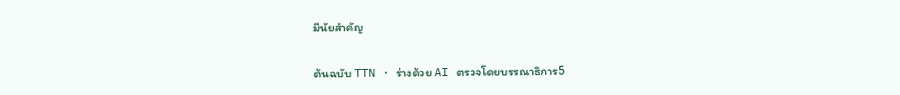มีนัยสำคัญ

ต้นฉบับ TTN · ร่างด้วย AI ตรวจโดยบรรณาธิการ5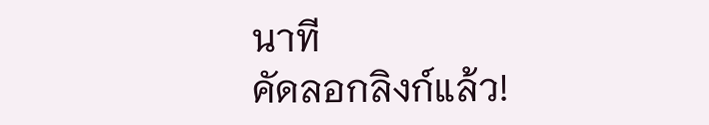นาที
คัดลอกลิงก์แล้ว!